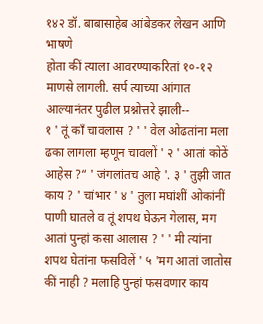१४२ डॉ. बाबासाहेब आंबेडकर लेखन आणि भाषणे
होता कीं त्याला आवरण्याकरितां १०-१२ माणसे लागली. सर्प त्याच्या आंगात आल्यानंतर पुढील प्रश्नोत्तरे झाली--
१ ' तूं काँ चावलास ? ' ' वेल ओढतांना मला ढका लागला म्हणून चावलों ' २ ' आतां कोठें आहेस ?“ ' जंगलांतच आहे '. ३ ' तुझी जात काय ? ' चांभार ' ४ ' तुला मघांशीं ओकांनीं पाणी घातले व तूं शपथ घेऊन गेलास, मग आतां पुन्हां कसा आलास ? ' ' मी त्यांना शपथ घेतांना फसविलें ' ५ 'मग आतां जातोस कीं नाही ? मलाहि पुन्हां फसवणार काय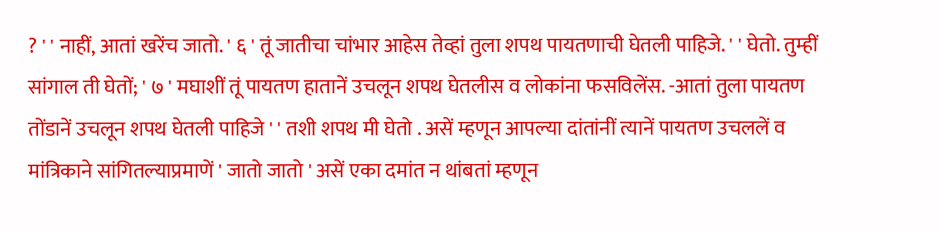? ' ' नाहीं, आतां खरेंच जातो. ' ६ ' तूं जातीचा चांभार आहेस तेव्हां तुला शपथ पायतणाची घेतली पाहिजे. ' ' घेतो. तुम्हीं सांगाल ती घेतों; ' ७ ' मघाशीं तूं पायतण हातानें उचलून शपथ घेतलीस व लोकांना फसविलेंस. -आतां तुला पायतण तोंडानें उचलून शपथ घेतली पाहिजे ' ' तशी शपथ मी घेतो . असें म्हणून आपल्या दांतांनीं त्यानें पायतण उचललें व मांत्रिकाने सांगितल्याप्रमाणें ' जातो जातो ' असें एका दमांत न थांबतां म्हणून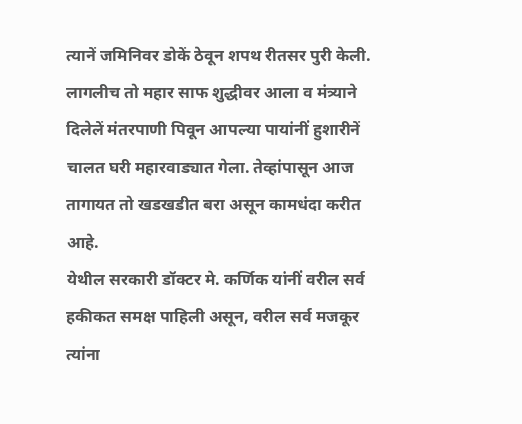त्यानें जमिनिवर डोकें ठेवून शपथ रीतसर पुरी केली. लागलीच तो महार साफ शुद्धीवर आला व मंत्र्याने दिलेलें मंतरपाणी पिवून आपल्या पायांनीं हुशारीनें चालत घरी महारवाड्यात गेला. तेव्हांपासून आज तागायत तो खडखडीत बरा असून कामधंदा करीत आहे.
येथील सरकारी डॉक्टर मे. कर्णिक यांनीं वरील सर्व हकीकत समक्ष पाहिली असून, वरील सर्व मजकूर त्यांना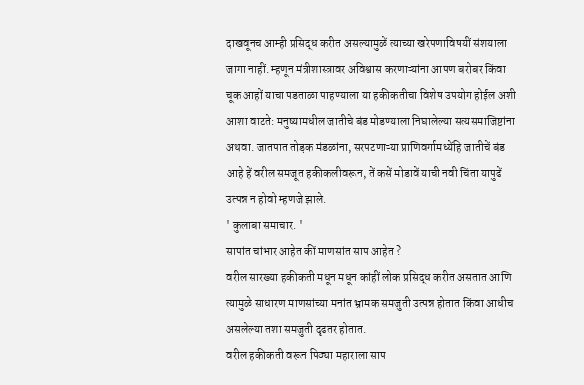दाखवूनच आम्ही प्रसिद्ध करीत असल्यामुळें त्याच्या खरेपणाविषयीं संशयाला जागा नाहीं. म्हणून मंत्रीशास्त्रावर अविश्वास करणाऱ्यांना आपण बरोबर किंवा चूक आहों याचा पडताळा पाहण्याला या हकीकतीचा विशेष उपयोग होईल अशी आशा वाटते: मनुष्यामधील जातीचे बंड मोडण्याला निघालेल्या सत्यसमाजिष्टांना अथवा. जातपात तोड़क मंडळांना, सरपटणाऱ्या प्राणिवर्गामध्येंहि जातीचें बंड आहे हें वरील समजूत हकीकलीवरून, तें कसें मोडावें याची नवी चिंता यापुढें उत्पन्न न होवो म्हणजे झाले.
' कुलाबा समाचार. '
सापांत चांभार आहेत कीं माणसांत साप आहेत ?
वरील सारख्या हकीकती मधून मधून कांहीं लोक प्रसिद्ध करीत असतात आणि त्यामुळे साधारण माणसांच्या मनांत भ्रामक समजुती उत्पन्न होतात किंवा आधीच असलेल्या तशा समजुती दृढतर होतात.
वरील हकीकती वरून पिठ्या महाराला साप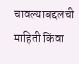चावल्याबद्दलची माहिती किंवा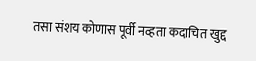तसा संशय कोणास पूर्वी नव्हता कदाचित खुद्द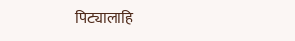पिट्यालाहि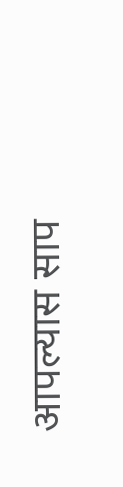आपल्यास साप